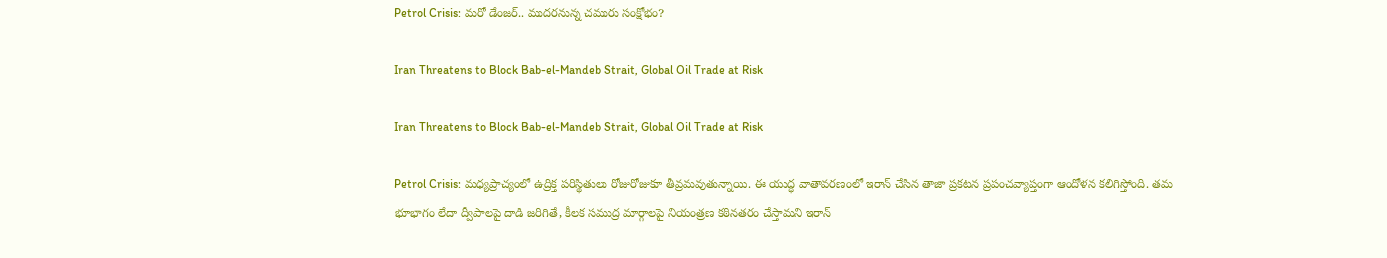Petrol Crisis: మరో డేంజర్.. ముదరనున్న చమురు సంక్షోభం?

Iran Threatens to Block Bab-el-Mandeb Strait, Global Oil Trade at Risk

Iran Threatens to Block Bab-el-Mandeb Strait, Global Oil Trade at Risk

Petrol Crisis: మధ్యప్రాచ్యంలో ఉద్రిక్త పరిస్థితులు రోజురోజుకూ తీవ్రమవుతున్నాయి. ఈ యుద్ధ వాతావరణంలో ఇరాన్ చేసిన తాజా ప్రకటన ప్రపంచవ్యాప్తంగా ఆందోళన కలిగిస్తోంది. తమ భూభాగం లేదా ద్వీపాలపై దాడి జరిగితే, కీలక సముద్ర మార్గాలపై నియంత్రణ కఠినతరం చేస్తామని ఇరాన్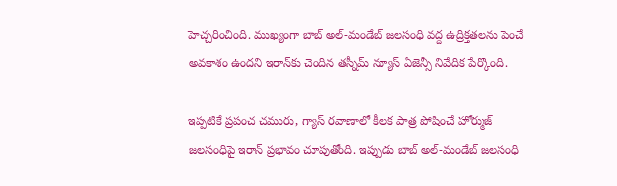హెచ్చరించింది. ముఖ్యంగా బాబ్ అల్-మండేబ్ జలసంధి వద్ద ఉద్రిక్తతలను పెంచే అవకాశం ఉందని ఇరాన్‌కు చెందిన తస్నీమ్ న్యూస్ ఏజెన్సీ నివేదిక పేర్కొంది.

ఇప్పటికే ప్రపంచ చమురు, గ్యాస్ రవాణాలో కీలక పాత్ర పోషించే హోర్ముజ్ జలసంధిపై ఇరాన్ ప్రభావం చూపుతోంది. ఇప్పుడు బాబ్ అల్-మండేబ్ జలసంధి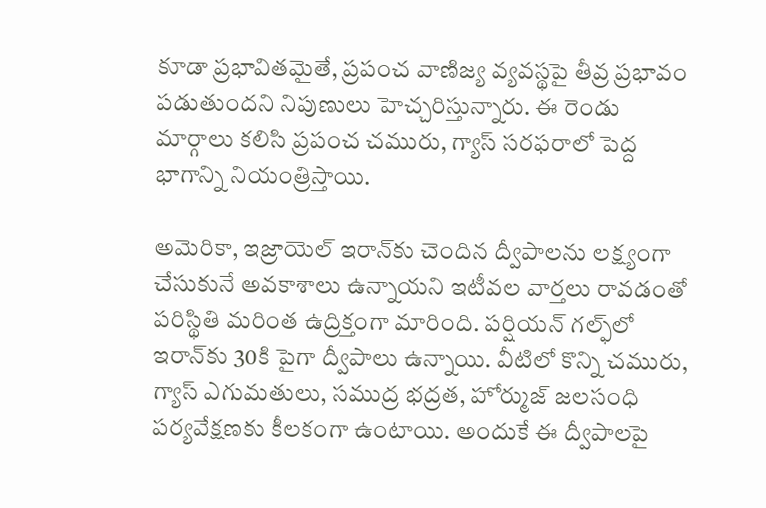కూడా ప్రభావితమైతే, ప్రపంచ వాణిజ్య వ్యవస్థపై తీవ్ర ప్రభావం పడుతుందని నిపుణులు హెచ్చరిస్తున్నారు. ఈ రెండు మార్గాలు కలిసి ప్రపంచ చమురు, గ్యాస్ సరఫరాలో పెద్ద భాగాన్ని నియంత్రిస్తాయి.

అమెరికా, ఇజ్రాయెల్ ఇరాన్‌కు చెందిన ద్వీపాలను లక్ష్యంగా చేసుకునే అవకాశాలు ఉన్నాయని ఇటీవల వార్తలు రావడంతో పరిస్థితి మరింత ఉద్రిక్తంగా మారింది. పర్షియన్ గల్ఫ్‌లో ఇరాన్‌కు 30కి పైగా ద్వీపాలు ఉన్నాయి. వీటిలో కొన్ని చమురు, గ్యాస్ ఎగుమతులు, సముద్ర భద్రత, హోర్ముజ్ జలసంధి పర్యవేక్షణకు కీలకంగా ఉంటాయి. అందుకే ఈ ద్వీపాలపై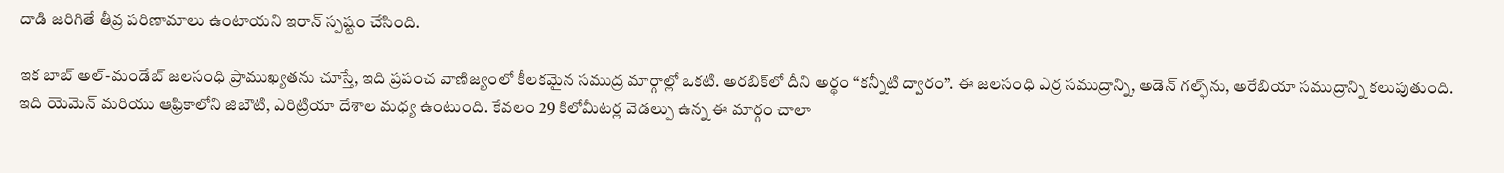దాడి జరిగితే తీవ్ర పరిణామాలు ఉంటాయని ఇరాన్ స్పష్టం చేసింది.

ఇక బాబ్ అల్-మండేబ్ జలసంధి ప్రాముఖ్యతను చూస్తే, ఇది ప్రపంచ వాణిజ్యంలో కీలకమైన సముద్ర మార్గాల్లో ఒకటి. అరబిక్‌లో దీని అర్థం “కన్నీటి ద్వారం”. ఈ జలసంధి ఎర్ర సముద్రాన్ని, అడెన్ గల్ఫ్‌ను, అరేబియా సముద్రాన్ని కలుపుతుంది. ఇది యెమెన్ మరియు ఆఫ్రికాలోని జిబౌటి, ఎరిట్రియా దేశాల మధ్య ఉంటుంది. కేవలం 29 కిలోమీటర్ల వెడల్పు ఉన్న ఈ మార్గం చాలా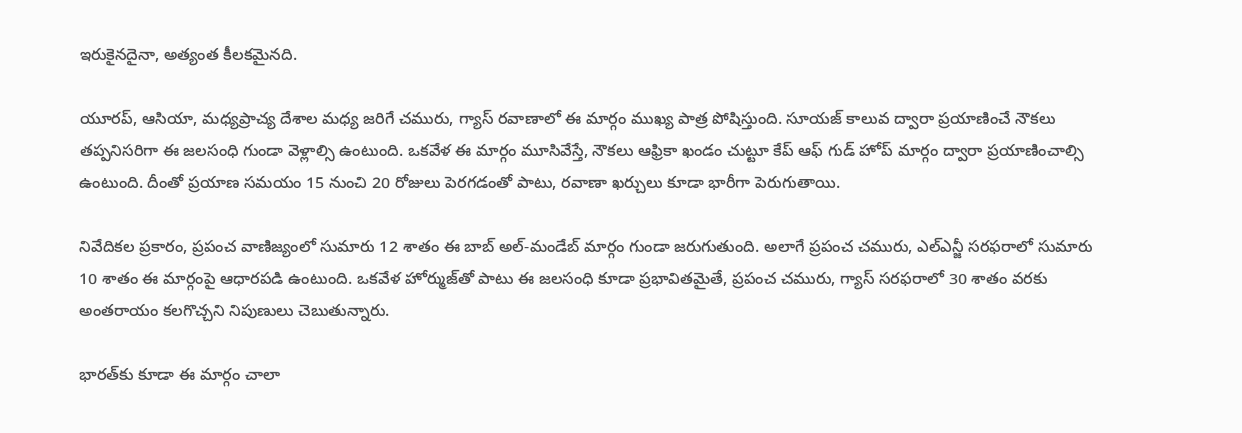ఇరుకైనదైనా, అత్యంత కీలకమైనది.

యూరప్, ఆసియా, మధ్యప్రాచ్య దేశాల మధ్య జరిగే చమురు, గ్యాస్ రవాణాలో ఈ మార్గం ముఖ్య పాత్ర పోషిస్తుంది. సూయజ్ కాలువ ద్వారా ప్రయాణించే నౌకలు తప్పనిసరిగా ఈ జలసంధి గుండా వెళ్లాల్సి ఉంటుంది. ఒకవేళ ఈ మార్గం మూసివేస్తే, నౌకలు ఆఫ్రికా ఖండం చుట్టూ కేప్ ఆఫ్ గుడ్ హోప్ మార్గం ద్వారా ప్రయాణించాల్సి ఉంటుంది. దీంతో ప్రయాణ సమయం 15 నుంచి 20 రోజులు పెరగడంతో పాటు, రవాణా ఖర్చులు కూడా భారీగా పెరుగుతాయి.

నివేదికల ప్రకారం, ప్రపంచ వాణిజ్యంలో సుమారు 12 శాతం ఈ బాబ్ అల్-మండేబ్ మార్గం గుండా జరుగుతుంది. అలాగే ప్రపంచ చమురు, ఎల్ఎన్జీ సరఫరాలో సుమారు 10 శాతం ఈ మార్గంపై ఆధారపడి ఉంటుంది. ఒకవేళ హోర్ముజ్‌తో పాటు ఈ జలసంధి కూడా ప్రభావితమైతే, ప్రపంచ చమురు, గ్యాస్ సరఫరాలో 30 శాతం వరకు అంతరాయం కలగొచ్చని నిపుణులు చెబుతున్నారు.

భారత్‌కు కూడా ఈ మార్గం చాలా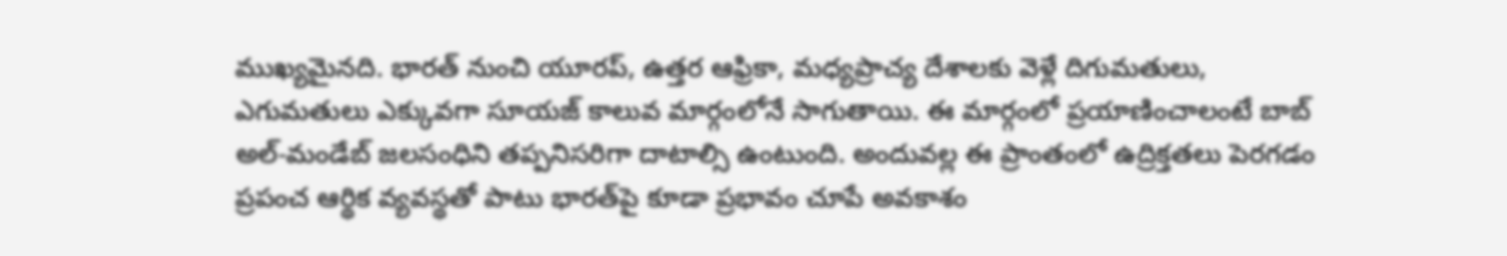ముఖ్యమైనది. భారత్ నుంచి యూరప్, ఉత్తర ఆఫ్రికా, మధ్యప్రాచ్య దేశాలకు వెళ్లే దిగుమతులు, ఎగుమతులు ఎక్కువగా సూయజ్ కాలువ మార్గంలోనే సాగుతాయి. ఈ మార్గంలో ప్రయాణించాలంటే బాబ్ అల్-మండేబ్ జలసంధిని తప్పనిసరిగా దాటాల్సి ఉంటుంది. అందువల్ల ఈ ప్రాంతంలో ఉద్రిక్తతలు పెరగడం ప్రపంచ ఆర్థిక వ్యవస్థతో పాటు భారత్‌పై కూడా ప్రభావం చూపే అవకాశం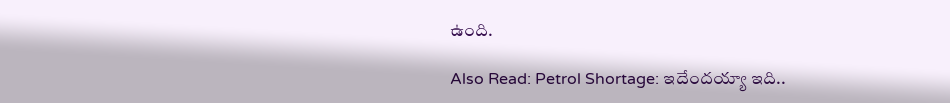ఉంది.

Also Read: Petrol Shortage: ఇదేందయ్యా ఇది..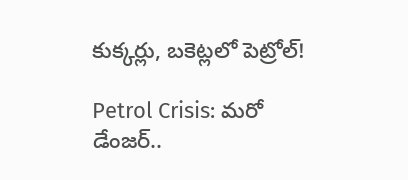కుక్కర్లు, బకెట్లలో పెట్రోల్!

Petrol Crisis: మరో డేంజర్..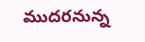ముదరనున్న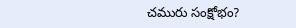చమురు సంక్షోభం?